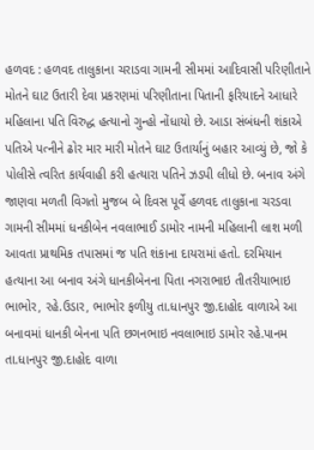હળવદ : હળવદ તાલુકાના ચરાડવા ગામની સીમમાં આદિવાસી પરિણીતાને મોતને ઘાટ ઉતારી દેવા પ્રકરણમાં પરિણીતાના પિતાની ફરિયાદને આધારે મહિલાના પતિ વિરુદ્ધ હત્યાનો ગુન્હો નોંધાયો છે. આડા સંબંધની શંકાએ પતિએ પત્નીને ઢોર માર મારી મોતને ઘાટ ઉતાર્યાનું બહાર આવ્યું છે, જો કે પોલીસે ત્વરિત કાર્યવાહી કરી હત્યારા પતિને ઝડપી લીધો છે. બનાવ અંગે જાણવા મળતી વિગતો મુજબ બે દિવસ પૂર્વે હળવદ તાલુકાના ચરડવા ગામની સીમમાં ધનકીબેન નવલાભાઈ ડામોર નામની મહિલાની લાશ મળી આવતા પ્રાથમિક તપાસમાં જ પતિ શંકાના દાયરામાં હતો. દરમિયાન હત્યાના આ બનાવ અંગે ધાનકીબેનના પિતા નગરાભાઇ તીતરીયાભાઇ ભાભોર, રહે.ઉડાર, ભાભોર ફળીયુ તા.ધાનપુર જી.દાહોદ વાળાએ આ બનાવમાં ધાનકી બેનના પતિ છગનભાઇ નવલાભાઇ ડામોર રહે.પાનમ તા.ધાનપુર જી.દાહોદ વાળા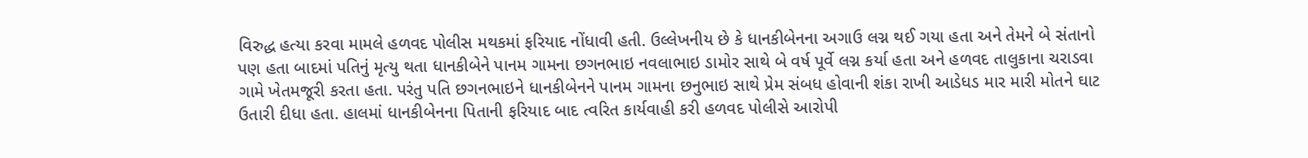વિરુદ્ધ હત્યા કરવા મામલે હળવદ પોલીસ મથકમાં ફરિયાદ નોંધાવી હતી. ઉલ્લેખનીય છે કે ધાનકીબેનના અગાઉ લગ્ન થઈ ગયા હતા અને તેમને બે સંતાનો પણ હતા બાદમાં પતિનું મૃત્યુ થતા ધાનકીબેને પાનમ ગામના છગનભાઇ નવલાભાઇ ડામોર સાથે બે વર્ષ પૂર્વે લગ્ન કર્યા હતા અને હળવદ તાલુકાના ચરાડવા ગામે ખેતમજૂરી કરતા હતા. પરંતુ પતિ છગનભાઇને ધાનકીબેનને પાનમ ગામના છનુભાઇ સાથે પ્રેમ સંબધ હોવાની શંકા રાખી આડેધડ માર મારી મોતને ઘાટ ઉતારી દીધા હતા. હાલમાં ધાનકીબેનના પિતાની ફરિયાદ બાદ ત્વરિત કાર્યવાહી કરી હળવદ પોલીસે આરોપી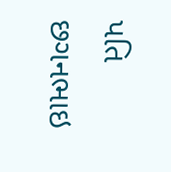પતિ છગનભાઇ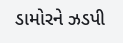ડામોરને ઝડપી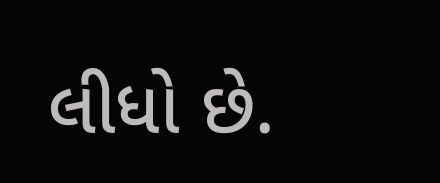લીધો છે.